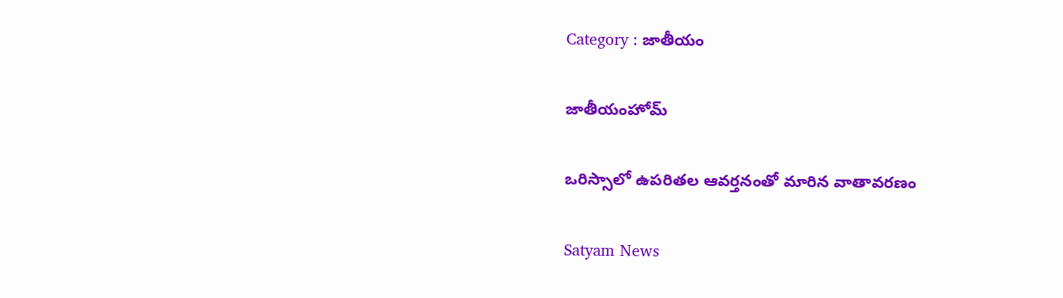Category : జాతీయం

జాతీయంహోమ్

ఒరిస్సాలో ఉపరితల ఆవర్తనంతో మారిన వాతావరణం

Satyam News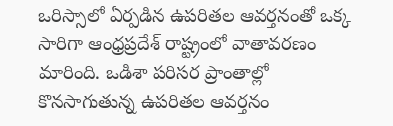ఒరిస్సాలో ఏర్పడిన ఉపరితల ఆవర్తనంతో ఒక్క సారిగా ఆంధ్రప్రదేశ్ రాష్ట్రంలో వాతావరణం మారింది. ఒడిశా పరిసర ప్రాంతాల్లో కొనసాగుతున్న ఉపరితల ఆవర్తనం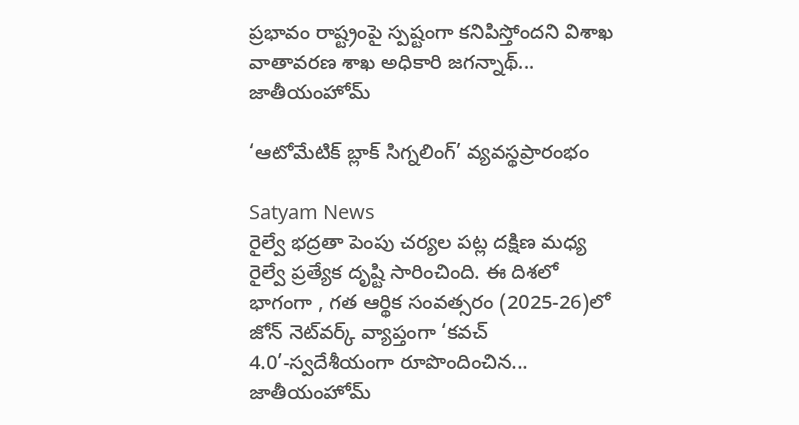ప్రభావం రాష్ట్రంపై స్పష్టంగా కనిపిస్తోందని విశాఖ వాతావరణ శాఖ అధికారి జగన్నాథ్...
జాతీయంహోమ్

‘ఆటోమేటిక్ బ్లాక్ సిగ్నలింగ్’ వ్యవస్థప్రారంభం

Satyam News
రైల్వే భద్రతా పెంపు చర్యల పట్ల దక్షిణ మధ్య రైల్వే ప్రత్యేక దృష్టి సారించింది. ఈ దిశలో భాగంగా , గత ఆర్థిక సంవత్సరం (2025-26)లో జోన్ నెట్‌వర్క్ వ్యాప్తంగా ‘కవచ్ 4.0’-స్వదేశీయంగా రూపొందించిన...
జాతీయంహోమ్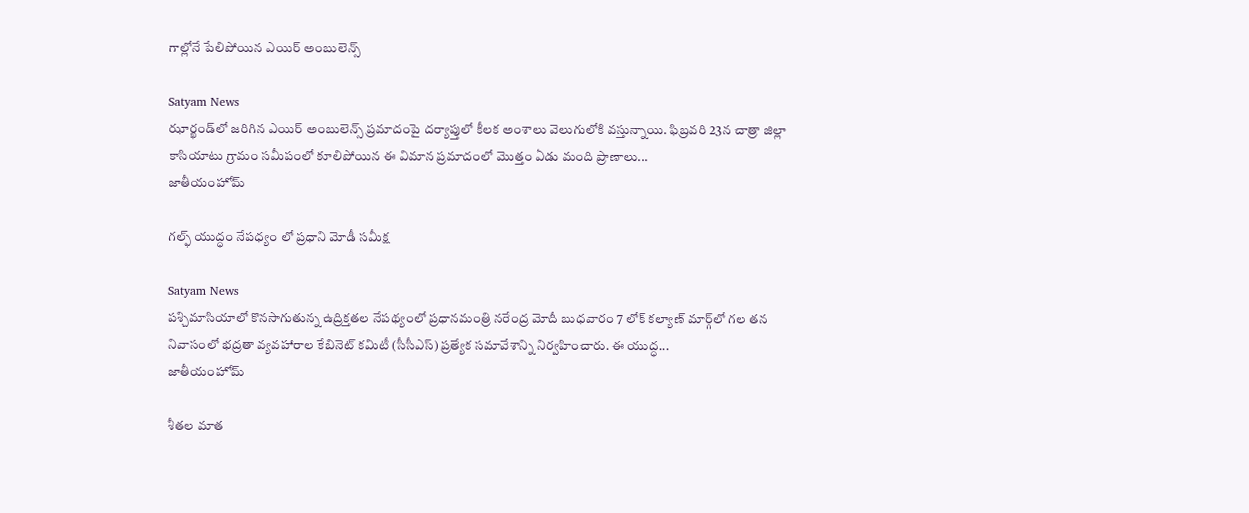గాల్లోనే పేలిపోయిన ఎయిర్ అంబులెన్స్

Satyam News
ఝార్ఖండ్‌లో జరిగిన ఎయిర్ అంబులెన్స్ ప్రమాదంపై దర్యాప్తులో కీలక అంశాలు వెలుగులోకి వస్తున్నాయి. ఫిబ్రవరి 23న చాత్రా జిల్లా కాసియాటు గ్రామం సమీపంలో కూలిపోయిన ఈ విమాన ప్రమాదంలో మొత్తం ఏడు మంది ప్రాణాలు...
జాతీయంహోమ్

గల్ఫ్ యుద్ధం నేపధ్యం లో ప్రధాని మోడీ సమీక్ష

Satyam News
పశ్చిమాసియాలో కొనసాగుతున్న ఉద్రిక్తతల నేపథ్యంలో ప్రధానమంత్రి నరేంద్ర మోదీ బుధవారం 7 లోక్ కల్యాణ్ మార్గ్‌లో గల తన నివాసంలో భద్రతా వ్యవహారాల కేబినెట్ కమిటీ (సీసీఎస్) ప్రత్యేక సమావేశాన్ని నిర్వహించారు. ఈ యుద్ధ...
జాతీయంహోమ్

శీతల మాత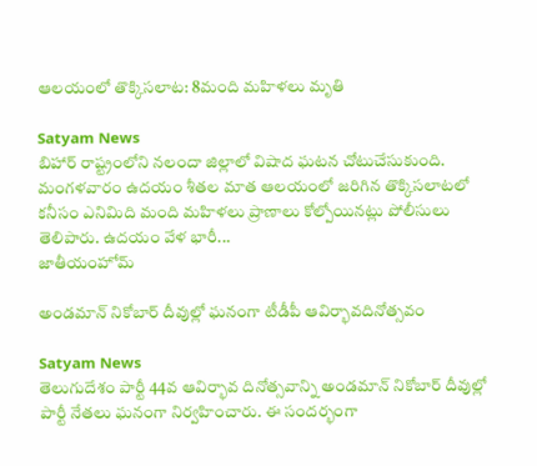ఆలయంలో తొక్కిసలాట: 8మంది మహిళలు మృతి

Satyam News
బిహార్ రాష్ట్రంలోని నలందా జిల్లాలో విషాద ఘటన చోటుచేసుకుంది. మంగళవారం ఉదయం శీతల మాత ఆలయంలో జరిగిన తొక్కిసలాటలో కనీసం ఎనిమిది మంది మహిళలు ప్రాణాలు కోల్పోయినట్లు పోలీసులు తెలిపారు. ఉదయం వేళ భారీ...
జాతీయంహోమ్

అండమాన్ నికోబార్ దీవుల్లో ఘనంగా టీడీపీ ఆవిర్భావదినోత్సవం

Satyam News
తెలుగుదేశం పార్టీ 44వ ఆవిర్భావ దినోత్సవాన్ని అండమాన్ నికోబార్ దీవుల్లో పార్టీ నేతలు ఘనంగా నిర్వహించారు. ఈ సందర్భంగా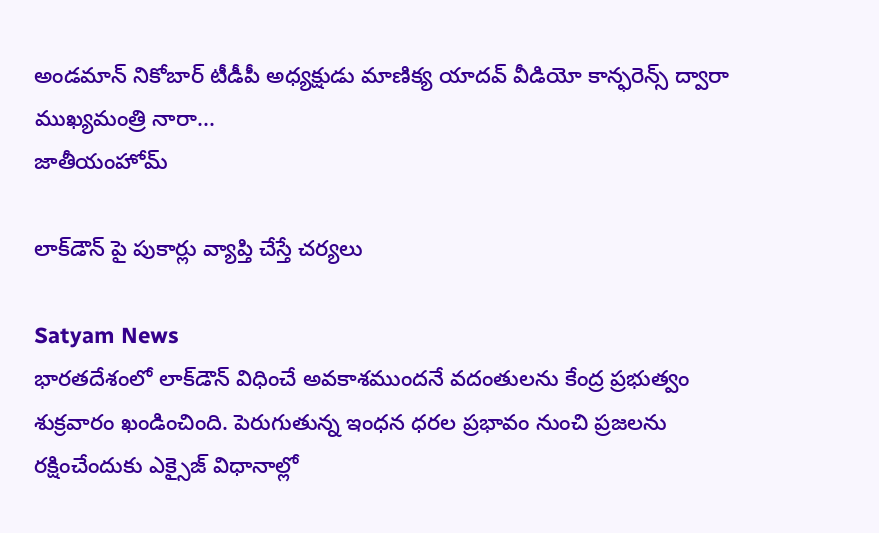అండమాన్ నికోబార్ టీడీపీ అధ్యక్షుడు మాణిక్య యాదవ్ వీడియో కాన్ఫరెన్స్ ద్వారా ముఖ్యమంత్రి నారా...
జాతీయంహోమ్

లాక్‌డౌన్ పై పుకార్లు వ్యాప్తి చేస్తే చర్యలు

Satyam News
భారతదేశంలో లాక్‌డౌన్ విధించే అవకాశముందనే వదంతులను కేంద్ర ప్రభుత్వం శుక్రవారం ఖండించింది. పెరుగుతున్న ఇంధన ధరల ప్రభావం నుంచి ప్రజలను రక్షించేందుకు ఎక్సైజ్ విధానాల్లో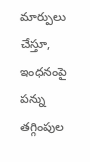మార్పులు చేస్తూ, ఇంధనంపై పన్ను తగ్గింపుల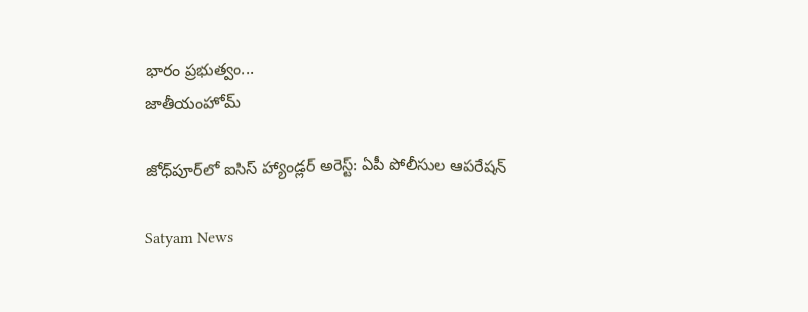భారం ప్రభుత్వం...
జాతీయంహోమ్

జోధ్‌పూర్‌లో ఐసిస్ హ్యాండ్లర్ అరెస్ట్: ఏపీ పోలీసుల ఆపరేషన్

Satyam News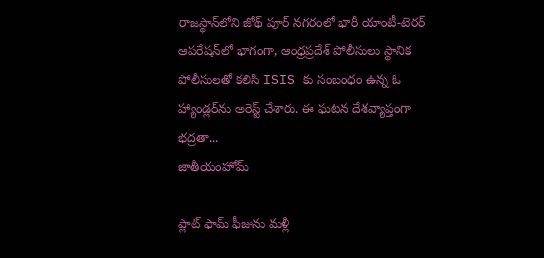రాజస్థాన్‌లోని జోథ్ పూర్ నగరంలో భారీ యాంటీ-టెరర్ ఆపరేషన్‌లో భాగంగా, ఆంధ్రప్రదేశ్ పోలీసులు స్థానిక పోలీసులతో కలిసి ISIS కు సంబంధం ఉన్న ఓ హ్యాండ్లర్‌ను అరెస్ట్ చేశారు. ఈ ఘటన దేశవ్యాప్తంగా భద్రతా...
జాతీయంహోమ్

ప్లాట్ ఫామ్ ఫీజును మళ్లీ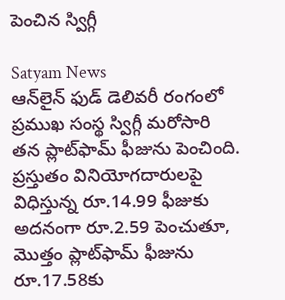పెంచిన స్విగ్గీ

Satyam News
ఆన్‌లైన్ ఫుడ్ డెలివరీ రంగంలో ప్రముఖ సంస్థ స్విగ్గీ మరోసారి తన ప్లాట్‌ఫామ్ ఫీజును పెంచింది. ప్రస్తుతం వినియోగదారులపై విధిస్తున్న రూ.14.99 ఫీజుకు అదనంగా రూ.2.59 పెంచుతూ, మొత్తం ప్లాట్‌ఫామ్ ఫీజును రూ.17.58కు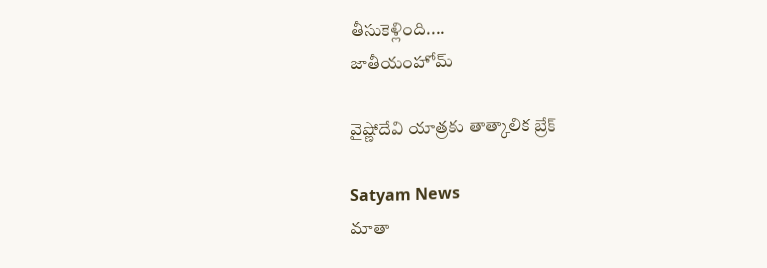తీసుకెళ్లింది....
జాతీయంహోమ్

వైష్ణోదేవి యాత్రకు తాత్కాలిక బ్రేక్

Satyam News
మాతా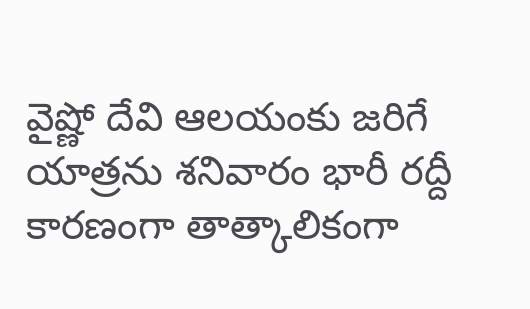వైష్ణో దేవి ఆలయంకు జరిగే యాత్రను శనివారం భారీ రద్దీ కారణంగా తాత్కాలికంగా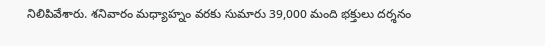నిలిపివేశారు. శనివారం మధ్యాహ్నం వరకు సుమారు 39,000 మంది భక్తులు దర్శనం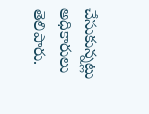చేసుకున్నట్లు అధికారులు తెలిపారు.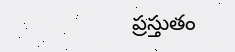ప్రస్తుతం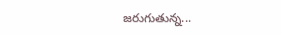జరుగుతున్న...